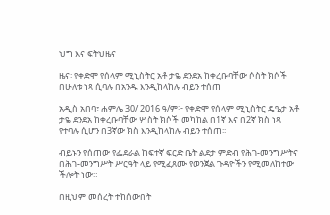ህግ እና ፍትህዜና

ዜና፡ የቀድሞ የሰላም ሚኒስትር አቶ ታዬ ደንደአ ከቀረቡባቸው ሶስት ክሶች በሁለቱ ነጻ ሲባሉ በአንዱ እንዲከላከሉ ብይን ተሰጠ

አዲስ አበባ፣ ሐምሌ 30/ 2016 ዓ/ም፦ የቀድሞ የሰላም ሚኒስትር ዴዔታ አቶ ታዬ ደንደአ ከቀረቡባቸው ሦስት ክሶች መካከል በ1ኛ እና በ2ኛ ክስ ነጻ የተባሉ ሲሆን በ3ኛው ክስ እንዲከላከሉ ብይን ተሰጠ፡፡

ብይኑን የሰጠው የፌደራል ከፍተኛ ፍርድ ቤት ልደታ ምድብ የሕገ-መንግሥትና በሕገ-መንግሥት ሥርዓት ላይ የሚፈጸሙ የወንጀል ጉዳዮችን የሚመለከተው ችሎት ነው።

በዚህም መሰረት ተከሰውበት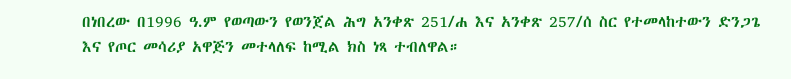በነበረው በ1996 ዓ.ም የወጣውን የወንጀል ሕግ አንቀጽ 251/ሐ እና አንቀጽ 257/ሰ ስር የተመላከተውን ድንጋጌ እና የጦር መሳሪያ አዋጅን መተላለፍ ከሚል ክስ ነጻ ተብለዋል።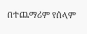በተጨማሪም የሰላም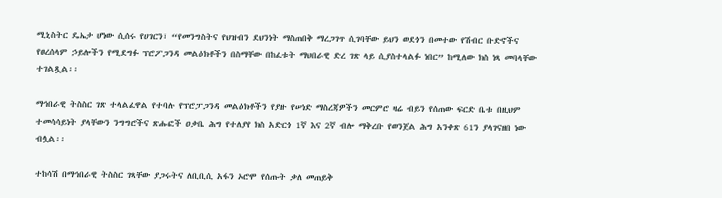ሚኒስትር ዴኤታ ሆነው ሲሰሩ የሀገርን፣ “የመንግስትና የህዝብን ደህንነት ማስጠበቅ ማረጋገጥ ሲገባቸው ይህን ወደጎን በመተው የሽብር ቡድኖችና የፀረሰላም ኃይሎችን የሚደግፉ ፕሮፖጋንዳ መልዕክቶችን በስማቸው በከፈቱት ማህበራዊ ድረ ገጽ ላይ ሲያስተላልፉ ነበር” ከሚለው ክስ ነጻ መባላቸው ተገልጿል፡፡

ማኅበራዊ ትስስር ገጽ ተላልፈዋል የተባሉ የፕሮፓጋንዳ መልዕክቶችን የያዙ የሠነድ ማስረጃዎችን መርምሮ ዛሬ ብይን የሰጠው ፍርድ ቤቱ በዚህም ተመሳሳይነት ያላቸውን ንግግሮችና ጽሑፎች ዐቃቤ ሕግ የተለያየ ክስ አድርጎ 1ኛ እና 2ኛ ብሎ ማቅረቡ የወንጀል ሕግ አንቀጽ 61ን ያላገናዘበ ነው ብሏል፡፡

ተከሳሽ በማኅበራዊ ትስስር ገጻቸው ያጋሩትና ለቢቢሲ አፋን ኦሮሞ የሰጡት ቃለ መጠይቅ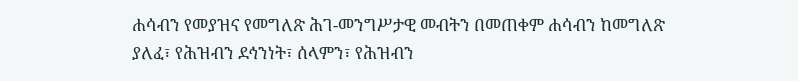ሐሳብን የመያዝና የመግለጽ ሕገ-መንግሥታዊ መብትን በመጠቀም ሐሳብን ከመግለጽ ያለፈ፣ የሕዝብን ደኅንነት፣ ሰላምን፣ የሕዝብን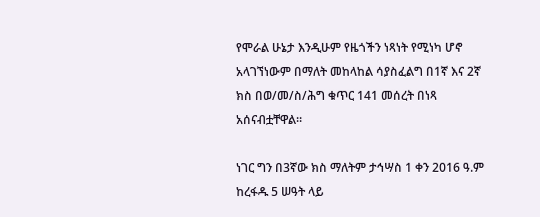የሞራል ሁኔታ እንዲሁም የዜጎችን ነጻነት የሚነካ ሆኖ አላገኘነውም በማለት መከላከል ሳያስፈልግ በ1ኛ እና 2ኛ ክስ በወ/መ/ስ/ሕግ ቁጥር 141 መሰረት በነጻ አሰናብቷቸዋል።

ነገር ግን በ3ኛው ክስ ማለትም ታኅሣስ 1 ቀን 2016 ዓ.ም ከረፋዱ 5 ሠዓት ላይ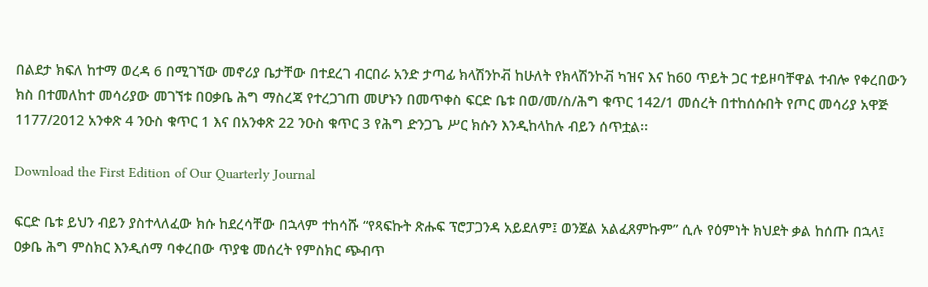በልደታ ክፍለ ከተማ ወረዳ 6 በሚገኘው መኖሪያ ቤታቸው በተደረገ ብርበራ አንድ ታጣፊ ክላሽንኮቭ ከሁለት የክላሽንኮቭ ካዝና እና ከ60 ጥይት ጋር ተይዞባቸዋል ተብሎ የቀረበውን ክስ በተመለከተ መሳሪያው መገኘቱ በዐቃቤ ሕግ ማስረጃ የተረጋገጠ መሆኑን በመጥቀስ ፍርድ ቤቱ በወ/መ/ስ/ሕግ ቁጥር 142/1 መሰረት በተከሰሱበት የጦር መሳሪያ አዋጅ 1177/2012 አንቀጽ 4 ንዑስ ቁጥር 1 እና በአንቀጽ 22 ንዑስ ቁጥር 3 የሕግ ድንጋጌ ሥር ክሱን እንዲከላከሉ ብይን ሰጥቷል፡፡

Download the First Edition of Our Quarterly Journal

ፍርድ ቤቱ ይህን ብይን ያስተላለፈው ክሱ ከደረሳቸው በኋላም ተከሳሹ “የጻፍኩት ጽሑፍ ፕሮፓጋንዳ አይደለም፤ ወንጀል አልፈጸምኩም” ሲሉ የዕምነት ክህደት ቃል ከሰጡ በኋላ፤ ዐቃቤ ሕግ ምስክር እንዲሰማ ባቀረበው ጥያቄ መሰረት የምስክር ጭብጥ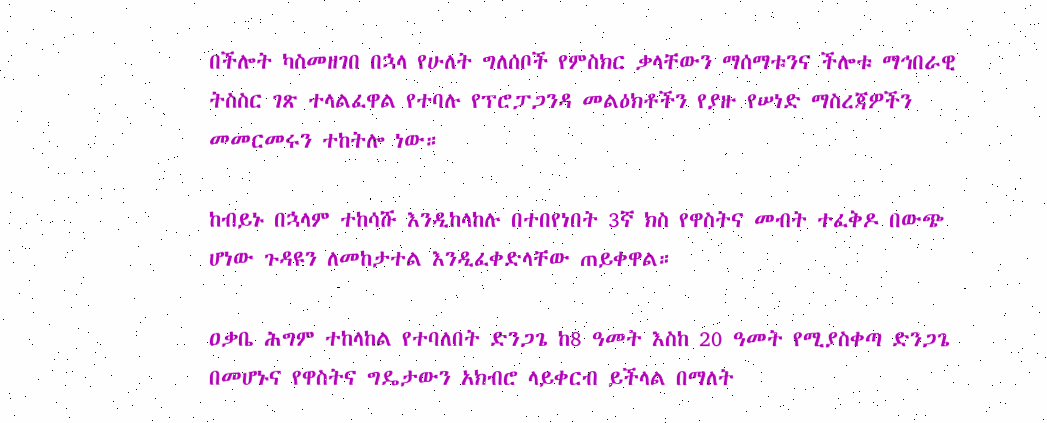በችሎት ካስመዘገበ በኋላ የሁለት ግለሰቦች የምስክር ቃላቸውን ማሰማቱንና ችሎቱ ማኅበራዊ ትስስር ገጽ ተላልፈዋል የተባሉ የፕሮፓጋንዳ መልዕክቶችን የያዙ የሠነድ ማስረጃዎችን መመርመሩን ተከትሎ ነው።

ከብይኑ በኋላም ተከሳሹ እንዲከላከሉ በተበየነበት 3ኛ ክስ የዋስትና መብት ተፈቅዶ በውጭ ሆነው ጉዳዩን ለመከታተል እንዲፈቀድላቸው ጠይቀዋል።

ዐቃቤ ሕግም ተከላከል የተባለበት ድንጋጌ ከ8 ዓመት እስከ 20 ዓመት የሚያስቀጣ ድንጋጌ በመሆኑና የዋስትና ግዴታውን አክብሮ ላይቀርብ ይችላል በማለት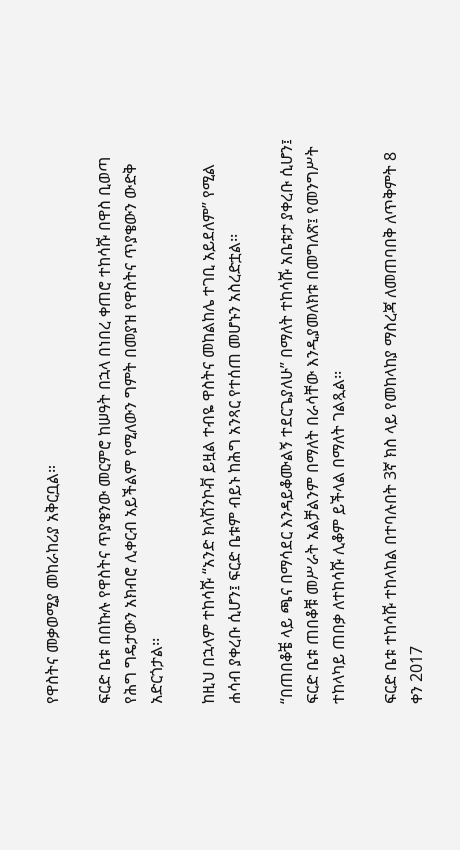የዋስትና መቃወሚያ መከራከሪያ አቅርቧል።

ፍርድ ቤቱ በበኩሉ የዋስትና ጥያቄንው መርምሮ ከሠዓት በኋላ በነበረ ቀጠሮ ተከሳሹ በዋስ ቢወጣ የሕግ ግዴታውን አክብሮ ሊቀርብ አይችልም የሚለውን ግምት በመያዝ የዋስትና ጥያቄውን ውድቅ አድርጎታል፡፡

ከዚህ በኋላም ተከሳሹ “አንድ ክላሽንኮቭ ይዟል ተብዬ ዋስትና መከልከሌ ተገቢ አይደለም” የሚል ሐሳብ ያቀረቡ ሲሆን፤ ፍርድ ቤቱም ብይኑ ከሕግ አንጻር የተሰጠ መሆኑን አስረድቷል፡፡

“በጠበቆቼ ላይ ጫና በማሳደር እንዳይቆሙልኝ ተደርጌያለሁ” በማለት ተከሳሹ አቤቱታ ያቀረቡ ሲሆን፤ ፍርድ ቤቱ ጠበቆቹ መሥራት አልቻልንም በማለት በራሳቸው እንዲያመለክቱ በመግለጽ፤ የመንግሥት ተከላካይ ጠበቃ ለተከሳሹ ሊቆም ይችላል በማለት ገልጿል፡፡

ፍርድ ቤቱ ተከሳሹ ተከላከል በተባሉበት 3ኛ ክስ ላይ የመከላከያ ማስረጃ ለመጠባበቅ ለጥቅምት 8 ቀን 2017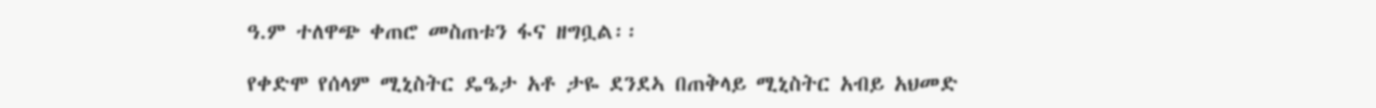ዓ.ም ተለዋጭ ቀጠሮ መስጠቱን ፋና ዘግቧል፡፡

የቀድሞ የሰላም ሚኒስትር ዴዔታ አቶ ታዬ ደንደኣ በጠቅላይ ሚኒስትር አብይ አህመድ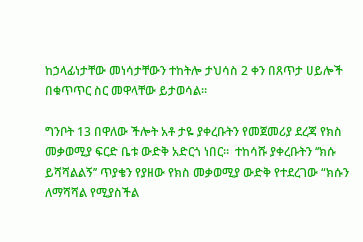ከኃላፊነታቸው መነሳታቸውን ተከትሎ ታህሳስ 2 ቀን በጸጥታ ሀይሎች በቁጥጥር ስር መዋላቸው ይታወሳል።

ግንቦት 13 በዋለው ችሎት አቶ ታዬ ያቀረቡትን የመጀመሪያ ደረጃ የክስ መቃወሚያ ፍርድ ቤቱ ውድቅ አድርጎ ነበር።  ተከሳሹ ያቀረቡትን ‘‘ክሱ ይሻሻልልኝ’’ ጥያቄን የያዘው የክስ መቃወሚያ ውድቅ የተደረገው “ክሱን ለማሻሻል የሚያስችል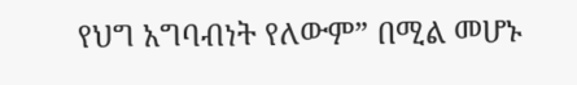የህግ አግባብነት የለውም” በሚል መሆኑ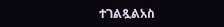ተገልጿልአስ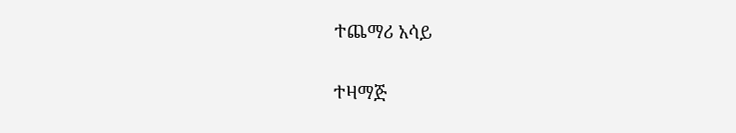ተጨማሪ አሳይ

ተዛማጅ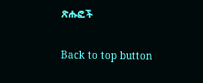ጽሑፎች

Back to top button